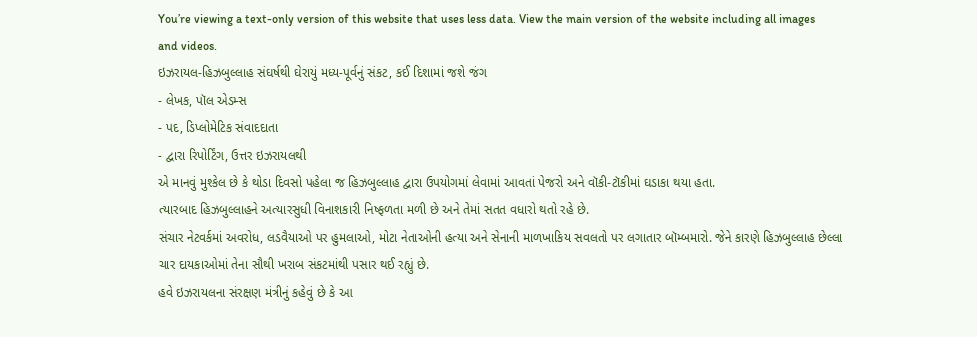You’re viewing a text-only version of this website that uses less data. View the main version of the website including all images and videos.
ઇઝરાયલ-હિઝબુલ્લાહ સંઘર્ષથી ઘેરાયું મધ્ય-પૂર્વનું સંકટ, કઈ દિશામાં જશે જંગ
- લેખક, પૉલ એડમ્સ
- પદ, ડિપ્લોમેટિક સંવાદદાતા
- દ્વારા રિપોર્ટિંગ, ઉત્તર ઇઝરાયલથી
એ માનવું મુશ્કેલ છે કે થોડા દિવસો પહેલા જ હિઝબુલ્લાહ દ્વારા ઉપયોગમાં લેવામાં આવતાં પેજરો અને વૉકી-ટૉકીમાં ઘડાકા થયા હતા.
ત્યારબાદ હિઝબુલ્લાહને અત્યારસુધી વિનાશકારી નિષ્ફળતા મળી છે અને તેમાં સતત વધારો થતો રહે છે.
સંચાર નેટવર્કમાં અવરોધ, લડવૈયાઓ પર હુમલાઓ, મોટા નેતાઓની હત્યા અને સેનાની માળખાકિય સવલતો પર લગાતાર બૉમ્બમારો. જેને કારણે હિઝબુલ્લાહ છેલ્લા ચાર દાયકાઓમાં તેના સૌથી ખરાબ સંકટમાંથી પસાર થઈ રહ્યું છે.
હવે ઇઝરાયલના સંરક્ષણ મંત્રીનું કહેવું છે કે આ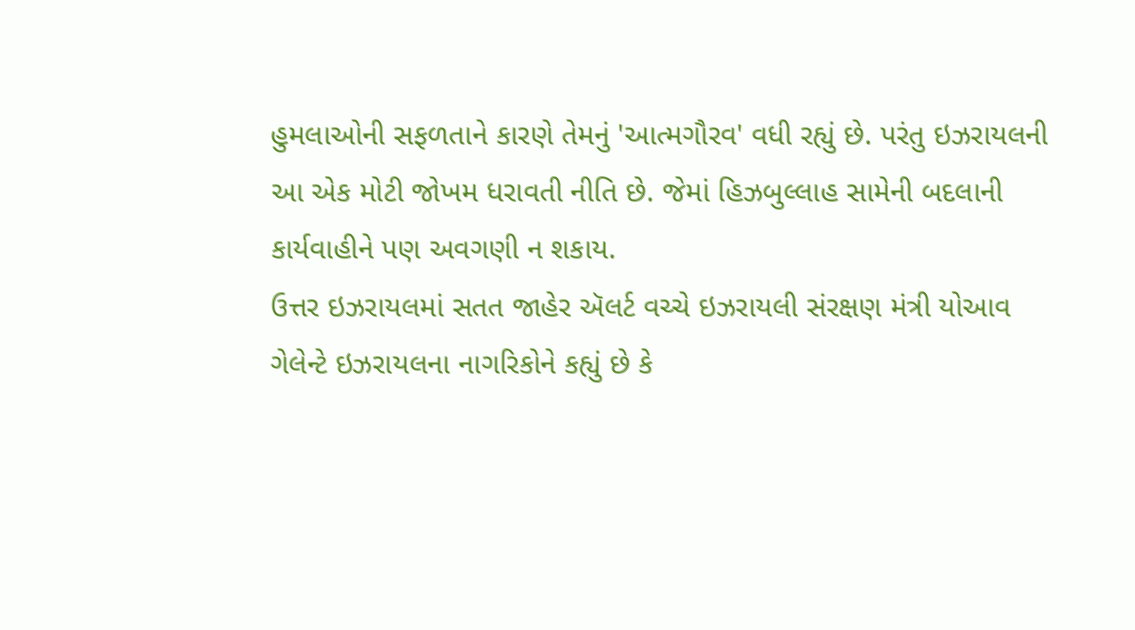હુમલાઓની સફળતાને કારણે તેમનું 'આત્મગૌરવ' વધી રહ્યું છે. પરંતુ ઇઝરાયલની આ એક મોટી જોખમ ધરાવતી નીતિ છે. જેમાં હિઝબુલ્લાહ સામેની બદલાની કાર્યવાહીને પણ અવગણી ન શકાય.
ઉત્તર ઇઝરાયલમાં સતત જાહેર ઍલર્ટ વચ્ચે ઇઝરાયલી સંરક્ષણ મંત્રી યોઆવ ગેલેન્ટે ઇઝરાયલના નાગરિકોને કહ્યું છે કે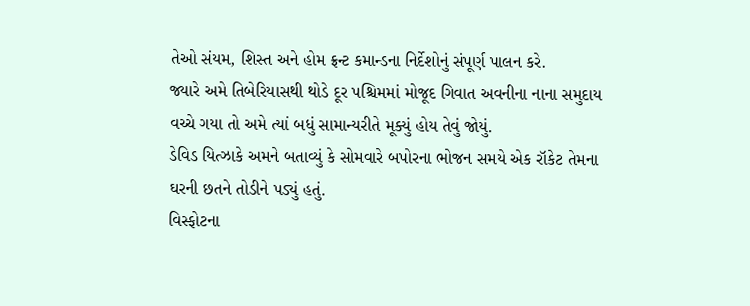તેઓ સંયમ, શિસ્ત અને હોમ ફ્રન્ટ કમાન્ડના નિર્દેશોનું સંપૂર્ણ પાલન કરે.
જ્યારે અમે તિબેરિયાસથી થોડે દૂર પશ્ચિમમાં મોજૂદ ગિવાત અવનીના નાના સમુદાય વચ્ચે ગયા તો અમે ત્યાં બધું સામાન્યરીતે મૂક્યું હોય તેવું જોયું.
ડેવિડ યિત્ઝાકે અમને બતાવ્યું કે સોમવારે બપોરના ભોજન સમયે એક રૉકેટ તેમના ઘરની છતને તોડીને પડ્યું હતું.
વિસ્ફોટના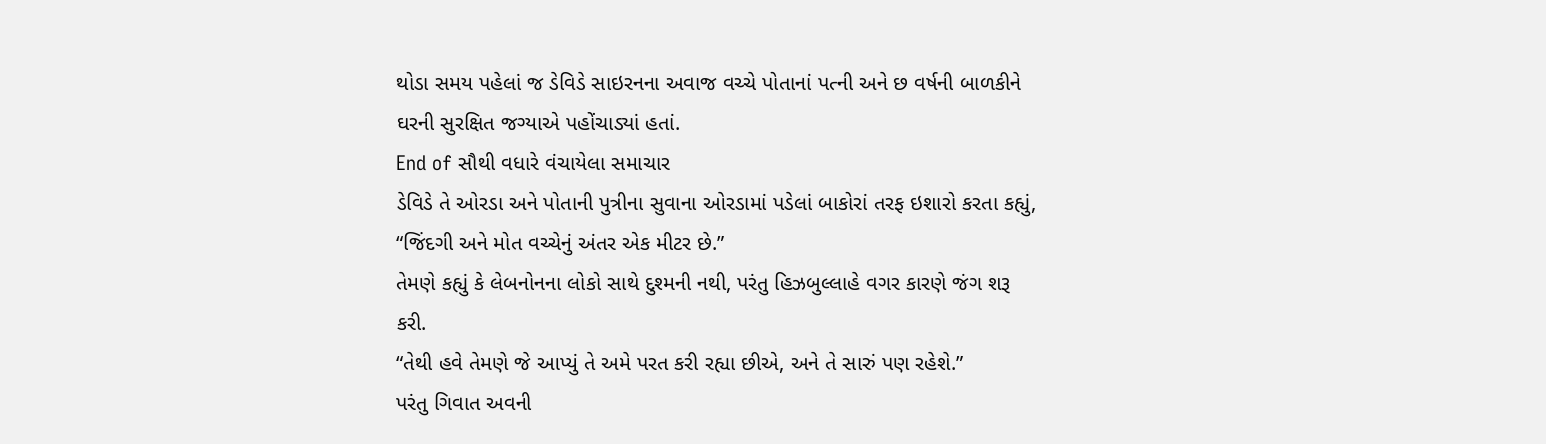થોડા સમય પહેલાં જ ડેવિડે સાઇરનના અવાજ વચ્ચે પોતાનાં પત્ની અને છ વર્ષની બાળકીને ઘરની સુરક્ષિત જગ્યાએ પહોંચાડ્યાં હતાં.
End of સૌથી વધારે વંચાયેલા સમાચાર
ડેવિડે તે ઓરડા અને પોતાની પુત્રીના સુવાના ઓરડામાં પડેલાં બાકોરાં તરફ ઇશારો કરતા કહ્યું, “જિંદગી અને મોત વચ્ચેનું અંતર એક મીટર છે.”
તેમણે કહ્યું કે લેબનોનના લોકો સાથે દુશ્મની નથી, પરંતુ હિઝબુલ્લાહે વગર કારણે જંગ શરૂ કરી.
“તેથી હવે તેમણે જે આપ્યું તે અમે પરત કરી રહ્યા છીએ, અને તે સારું પણ રહેશે.”
પરંતુ ગિવાત અવની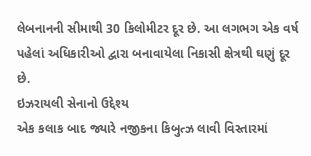લેબનાનની સીમાથી 30 કિલોમીટર દૂર છે. આ લગભગ એક વર્ષ પહેલાં અધિકારીઓ દ્વારા બનાવાયેલા નિકાસી ક્ષેત્રથી ઘણું દૂર છે.
ઇઝરાયલી સેનાનો ઉદ્દેશ્ય
એક કલાક બાદ જ્યારે નજીકના કિબુત્ઝ લાવી વિસ્તારમાં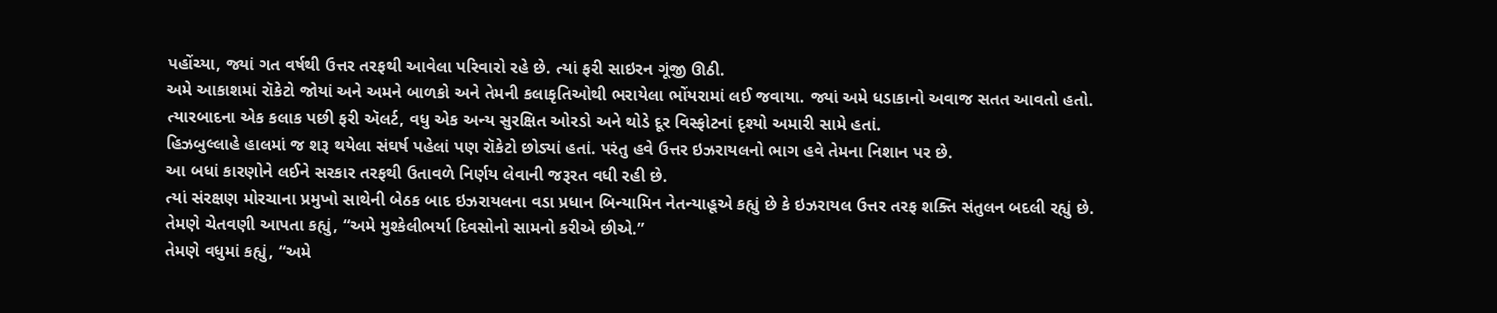પહોંચ્યા, જ્યાં ગત વર્ષથી ઉત્તર તરફથી આવેલા પરિવારો રહે છે. ત્યાં ફરી સાઇરન ગૂંજી ઊઠી.
અમે આકાશમાં રૉકેટો જોયાં અને અમને બાળકો અને તેમની કલાકૃતિઓથી ભરાયેલા ભોંયરામાં લઈ જવાયા. જ્યાં અમે ધડાકાનો અવાજ સતત આવતો હતો.
ત્યારબાદના એક કલાક પછી ફરી ઍલર્ટ, વધુ એક અન્ય સુરક્ષિત ઓરડો અને થોડે દૂર વિસ્ફોટનાં દૃશ્યો અમારી સામે હતાં.
હિઝબુલ્લાહે હાલમાં જ શરૂ થયેલા સંઘર્ષ પહેલાં પણ રૉકેટો છોડ્યાં હતાં. પરંતુ હવે ઉત્તર ઇઝરાયલનો ભાગ હવે તેમના નિશાન પર છે.
આ બધાં કારણોને લઈને સરકાર તરફથી ઉતાવળે નિર્ણય લેવાની જરૂરત વધી રહી છે.
ત્યાં સંરક્ષણ મોરચાના પ્રમુખો સાથેની બેઠક બાદ ઇઝરાયલના વડા પ્રધાન બિન્યામિન નેતન્યાહૂએ કહ્યું છે કે ઇઝરાયલ ઉત્તર તરફ શક્તિ સંતુલન બદલી રહ્યું છે.
તેમણે ચેતવણી આપતા કહ્યું, “અમે મુશ્કેલીભર્યા દિવસોનો સામનો કરીએ છીએ.”
તેમણે વધુમાં કહ્યું, “અમે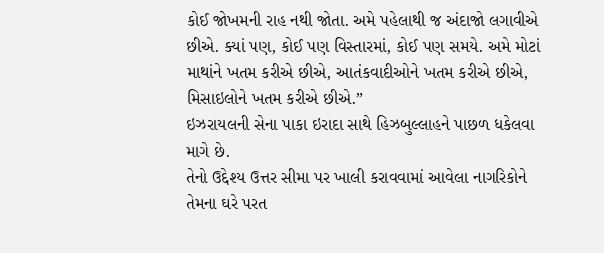કોઈ જોખમની રાહ નથી જોતા. અમે પહેલાથી જ અંદાજો લગાવીએ છીએ. ક્યાં પણ, કોઈ પણ વિસ્તારમાં, કોઈ પણ સમયે. અમે મોટાં માથાંને ખતમ કરીએ છીએ, આતંકવાદીઓને ખતમ કરીએ છીએ, મિસાઇલોને ખતમ કરીએ છીએ.”
ઇઝરાયલની સેના પાકા ઇરાદા સાથે હિઝબુલ્લાહને પાછળ ધકેલવા માગે છે.
તેનો ઉદ્દેશ્ય ઉત્તર સીમા પર ખાલી કરાવવામાં આવેલા નાગરિકોને તેમના ઘરે પરત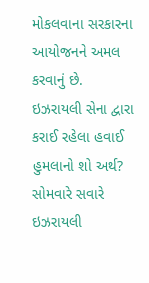મોકલવાના સરકારના આયોજનને અમલ કરવાનું છે.
ઇઝરાયલી સેના દ્વારા કરાઈ રહેલા હવાઈ હુમલાનો શો અર્થ?
સોમવારે સવારે ઇઝરાયલી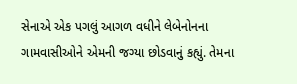સેનાએ એક પગલું આગળ વધીને લેબેનોનના ગામવાસીઓને એમની જગ્યા છોડવાનું કહ્યું. તેમના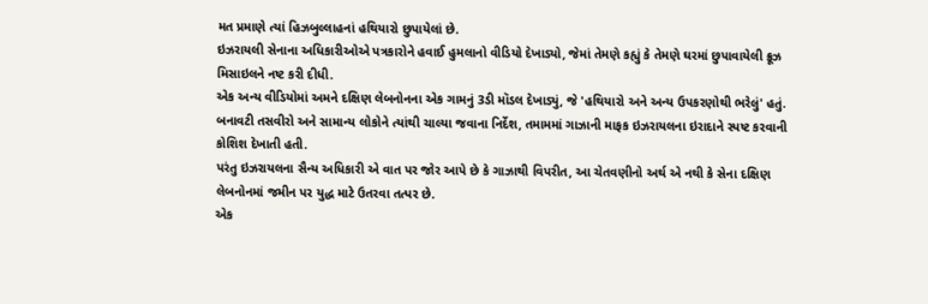મત પ્રમાણે ત્યાં હિઝબુલ્લાહનાં હથિયારો છુપાયેલાં છે.
ઇઝરાયલી સેનાના અધિકારીઓએ પત્રકારોને હવાઈ હુમલાનો વીડિયો દેખાડ્યો, જેમાં તેમણે કહ્યું કે તેમણે ઘરમાં છુપાવાયેલી ક્રૂઝ મિસાઇલને નષ્ટ કરી દીધી.
એક અન્ય વીડિયોમાં અમને દક્ષિણ લેબનોનના એક ગામનું 3ડી મૉડલ દેખાડ્યું, જે 'હથિયારો અને અન્ય ઉપકરણોથી ભરેલું' હતું.
બનાવટી તસવીરો અને સામાન્ય લોકોને ત્યાંથી ચાલ્યા જવાના નિર્દેશ, તમામમાં ગાઝાની માફક ઇઝરાયલના ઇરાદાને સ્પષ્ટ કરવાની કોશિશ દેખાતી હતી.
પરંતુ ઇઝરાયલના સૈન્ય અધિકારી એ વાત પર જોર આપે છે કે ગાઝાથી વિપરીત, આ ચેતવણીનો અર્થ એ નથી કે સેના દક્ષિણ લેબનોનમાં જમીન પર યુદ્ધ માટે ઉતરવા તત્પર છે.
એક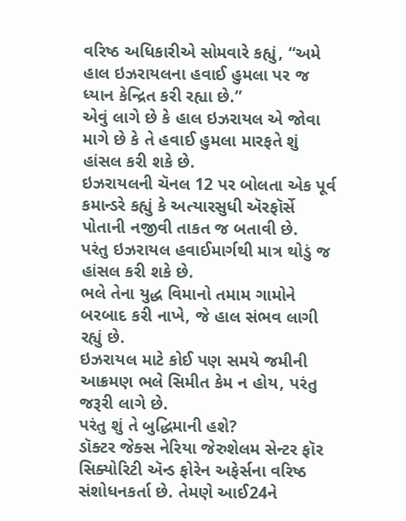વરિષ્ઠ અધિકારીએ સોમવારે કહ્યું, “અમે હાલ ઇઝરાયલના હવાઈ હુમલા પર જ ધ્યાન કેન્દ્રિત કરી રહ્યા છે.”
એવું લાગે છે કે હાલ ઇઝરાયલ એ જોવા માગે છે કે તે હવાઈ હુમલા મારફતે શું હાંસલ કરી શકે છે.
ઇઝરાયલની ચૅનલ 12 પર બોલતા એક પૂર્વ કમાન્ડરે કહ્યું કે અત્યારસુધી ઍરફૉર્સે પોતાની નજીવી તાકત જ બતાવી છે.
પરંતુ ઇઝરાયલ હવાઈમાર્ગથી માત્ર થોડું જ હાંસલ કરી શકે છે.
ભલે તેના યુદ્ધ વિમાનો તમામ ગામોને બરબાદ કરી નાખે, જે હાલ સંભવ લાગી રહ્યું છે.
ઇઝરાયલ માટે કોઈ પણ સમયે જમીની આક્રમણ ભલે સિમીત કેમ ન હોય, પરંતુ જરૂરી લાગે છે.
પરંતુ શું તે બુદ્ધિમાની હશે?
ડૉક્ટર જેક્સ નેરિયા જેરુશેલમ સેન્ટર ફૉર સિક્યોરિટી ઍન્ડ ફોરેન અફેર્સના વરિષ્ઠ સંશોધનકર્તા છે. તેમણે આઈ24ને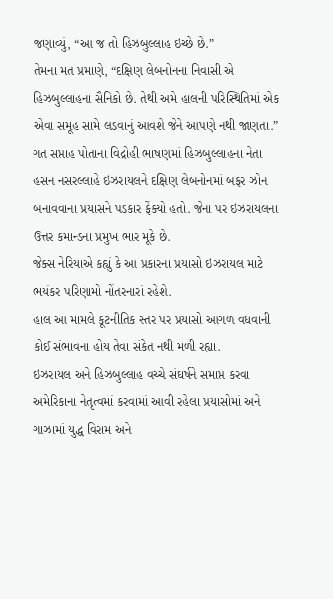જણાવ્યું, “આ જ તો હિઝબુલ્લાહ ઇચ્છે છે.”
તેમના મત પ્રમાણે, “દક્ષિણ લેબનોનના નિવાસી એ હિઝબુલ્લાહના સૈનિકો છે. તેથી અમે હાલની પરિસ્થિતિમાં એક એવા સમૂહ સામે લડવાનું આવશે જેને આપણે નથી જાણતા.”
ગત સપ્તાહ પોતાના વિદ્રોહી ભાષણમાં હિઝબુલ્લાહના નેતા હસન નસરલ્લાહે ઇઝરાયલને દક્ષિણ લેબનોનમાં બફર ઝોન બનાવવાના પ્રયાસને પડકાર ફેંક્યો હતો. જેના પર ઇઝરાયલના ઉત્તર કમાન્ડના પ્રમુખ ભાર મૂકે છે.
જેક્સ નેરિયાએ કહ્યું કે આ પ્રકારના પ્રયાસો ઇઝરાયલ માટે ભયંકર પરિણામો નોંતરનારાં રહેશે.
હાલ આ મામલે કૂટનીતિક સ્તર પર પ્રયાસો આગળ વધવાની કોઈ સંભાવના હોય તેવા સંકેત નથી મળી રહ્યા.
ઇઝરાયલ અને હિઝબુલ્લાહ વચ્ચે સંઘર્ષને સમાપ્ત કરવા અમેરિકાના નેતૃત્વમાં કરવામાં આવી રહેલા પ્રયાસોમાં અને ગાઝામાં યુદ્ધ વિરામ અને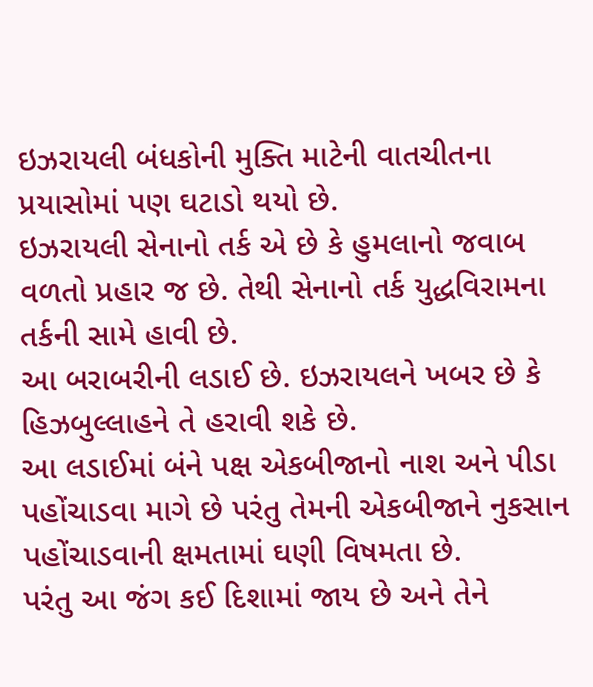ઇઝરાયલી બંધકોની મુક્તિ માટેની વાતચીતના પ્રયાસોમાં પણ ઘટાડો થયો છે.
ઇઝરાયલી સેનાનો તર્ક એ છે કે હુમલાનો જવાબ વળતો પ્રહાર જ છે. તેથી સેનાનો તર્ક યુદ્ધવિરામના તર્કની સામે હાવી છે.
આ બરાબરીની લડાઈ છે. ઇઝરાયલને ખબર છે કે હિઝબુલ્લાહને તે હરાવી શકે છે.
આ લડાઈમાં બંને પક્ષ એકબીજાનો નાશ અને પીડા પહોંચાડવા માગે છે પરંતુ તેમની એકબીજાને નુકસાન પહોંચાડવાની ક્ષમતામાં ઘણી વિષમતા છે.
પરંતુ આ જંગ કઈ દિશામાં જાય છે અને તેને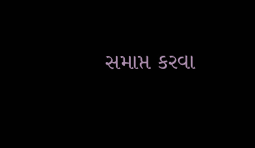સમાપ્ત કરવા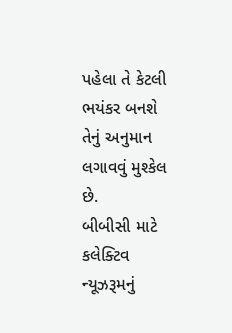પહેલા તે કેટલી ભયંકર બનશે તેનું અનુમાન લગાવવું મુશ્કેલ છે.
બીબીસી માટે કલેક્ટિવ ન્યૂઝરૂમનું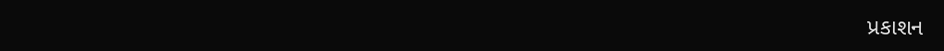પ્રકાશન